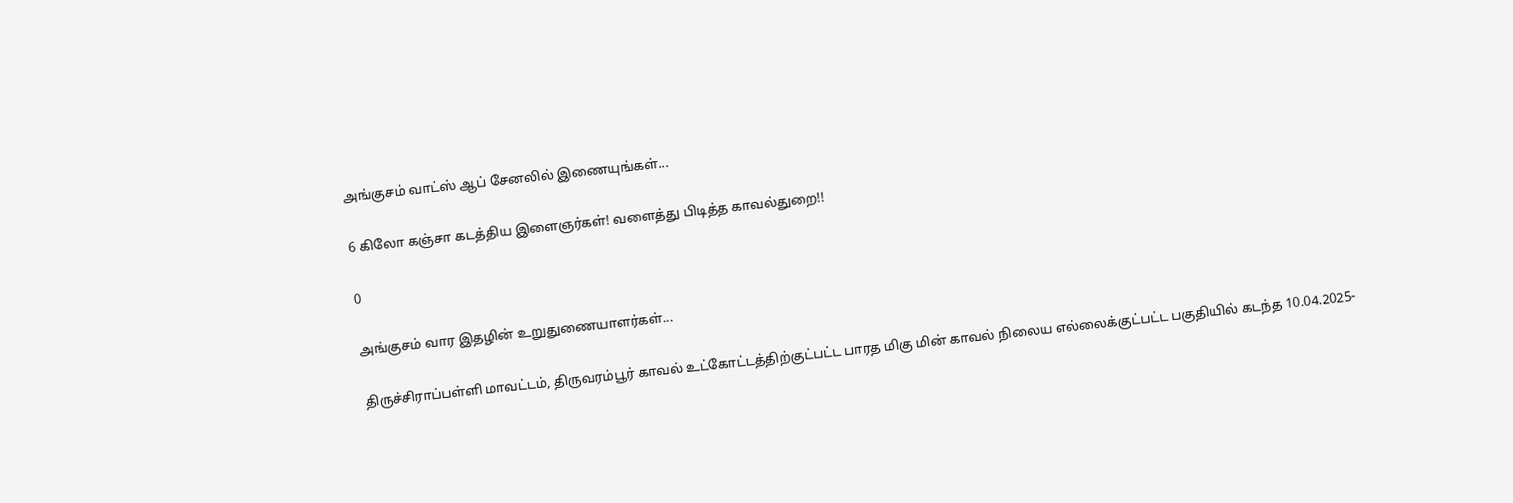அங்குசம் வாட்ஸ் ஆப் சேனலில் இணையுங்கள்...

6 கிலோ கஞ்சா கடத்திய இளைஞர்கள்! வளைத்து பிடித்த காவல்துறை!!

0

அங்குசம் வார இதழின் உறுதுணையாளர்கள்...

திருச்சிராப்பள்ளி மாவட்டம், திருவரம்பூர் காவல் உட்கோட்டத்திற்குட்பட்ட பாரத மிகு மின் காவல் நிலைய எல்லைக்குட்பட்ட பகுதியில் கடந்த 10.04.2025-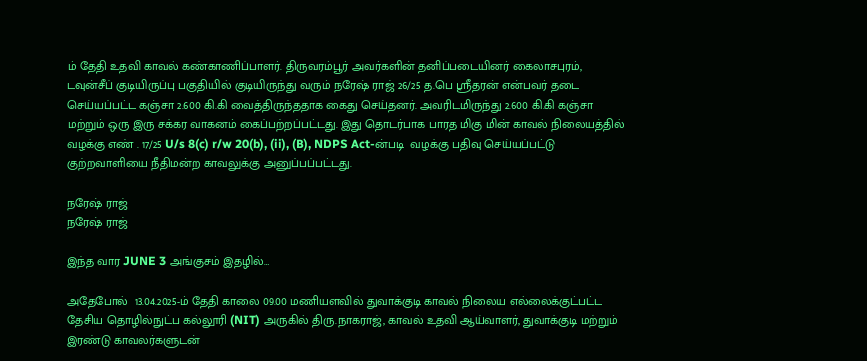ம் தேதி உதவி காவல் கண்காணிப்பாளர். திருவரம்பூர் அவர்களின் தனிப்படையினர் கைலாசபுரம், டவுன்சீப் குடியிருப்பு பகுதியில் குடியிருந்து வரும் நரேஷ் ராஜ் 26/25 த.பெ ஸ்ரீதரன் என்பவர் தடை செய்யப்பட்ட கஞ்சா 2.600 கி.கி வைத்திருந்ததாக கைது செய்தனர். அவரிடமிருந்து 2.600 கி.கி கஞ்சா மற்றும் ஒரு இரு சக்கர வாகனம் கைப்பற்றப்பட்டது. இது தொடர்பாக பாரத மிகு மின் காவல் நிலையத்தில் வழக்கு எண் . 17/25 U/s 8(c) r/w 20(b), (ii), (B), NDPS Act-ன்படி  வழக்கு பதிவு செய்யப்பட்டு குற்றவாளியை நீதிமன்ற காவலுக்கு அனுப்பப்பட்டது.

நரேஷ் ராஜ்
நரேஷ் ராஜ்

இந்த வார JUNE 3 அங்குசம் இதழில்…

அதேபோல்  13.04.2025-ம் தேதி காலை 09.00 மணியளவில் துவாக்குடி காவல் நிலைய எல்லைக்குட்பட்ட தேசிய தொழில்நுட்ப கல்லூரி (NIT) அருகில் திரு.நாகராஜ், காவல் உதவி ஆய்வாளர், துவாக்குடி மற்றும் இரண்டு காவலர்களுடன்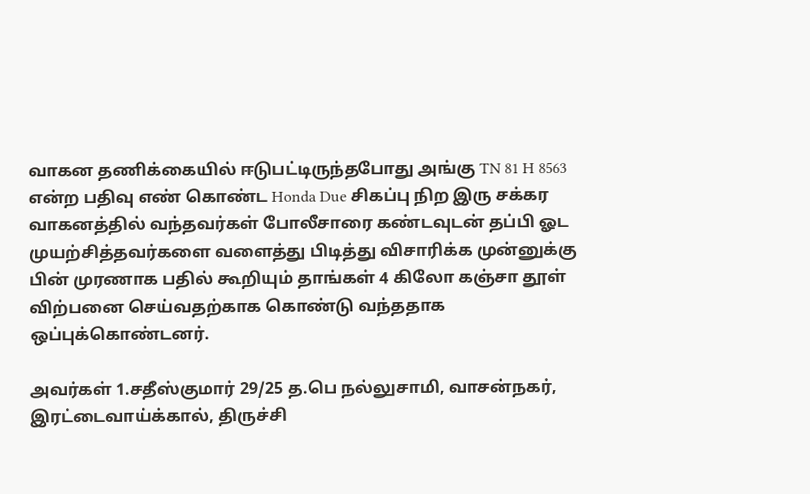வாகன தணிக்கையில் ஈடுபட்டிருந்தபோது அங்கு TN 81 H 8563 என்ற பதிவு எண் கொண்ட Honda Due சிகப்பு நிற இரு சக்கர வாகனத்தில் வந்தவர்கள் போலீசாரை கண்டவுடன் தப்பி ஓட முயற்சித்தவர்களை வளைத்து பிடித்து விசாரிக்க முன்னுக்கு பின் முரணாக பதில் கூறியும் தாங்கள் 4 கிலோ கஞ்சா தூள் விற்பனை செய்வதற்காக கொண்டு வந்ததாக ஒப்புக்கொண்டனர்.

அவர்கள் 1.சதீஸ்குமார் 29/25 த.பெ நல்லுசாமி, வாசன்நகர், இரட்டைவாய்க்கால், திருச்சி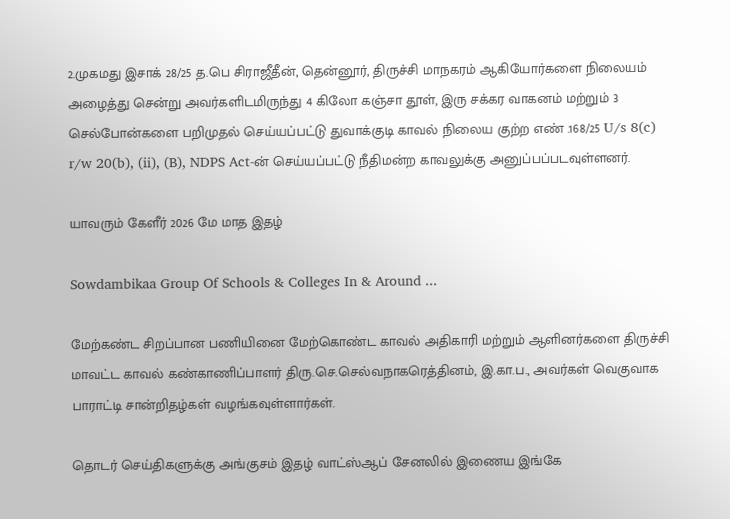2.முகமது இசாக் 28/25 த.பெ சிராஜீதீன், தென்னூர், திருச்சி மாநகரம் ஆகியோர்களை நிலையம் அழைத்து சென்று அவர்களிடமிருந்து 4 கிலோ கஞ்சா தூள், இரு சக்கர வாகனம் மற்றும் 3 செல்போன்களை பறிமுதல் செய்யப்பட்டு துவாக்குடி காவல் நிலைய குற்ற எண் .168/25 U/s 8(c) r/w 20(b), (ii), (B), NDPS Act-ன் செய்யப்பட்டு நீதிமன்ற காவலுக்கு அனுப்பப்படவுள்ளனர்.

யாவரும் கேளீர் 2026 மே மாத இதழ்

Sowdambikaa Group Of Schools & Colleges In & Around ...

மேற்கண்ட சிறப்பான பணியினை மேற்கொண்ட காவல் அதிகாரி மற்றும் ஆளினர்களை திருச்சி மாவட்ட காவல் கண்காணிப்பாளர் திரு.செ.செல்வநாகரெத்தினம், இ.கா.ப., அவர்கள் வெகுவாக பாராட்டி சான்றிதழ்கள் வழங்கவுள்ளார்கள்.

தொடர் செய்திகளுக்கு அங்குசம் இதழ் வாட்ஸ்ஆப் சேனலில் இணைய இங்கே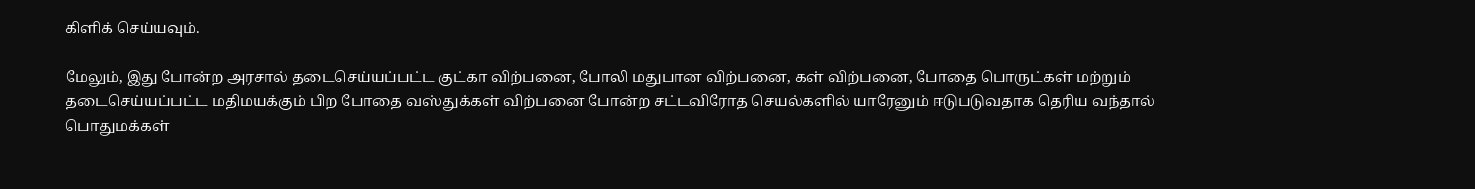கிளிக் செய்யவும்.

மேலும், இது போன்ற அரசால் தடைசெய்யப்பட்ட குட்கா விற்பனை, போலி மதுபான விற்பனை, கள் விற்பனை, போதை பொருட்கள் மற்றும் தடைசெய்யப்பட்ட மதிமயக்கும் பிற போதை வஸ்துக்கள் விற்பனை போன்ற சட்டவிரோத செயல்களில் யாரேனும் ஈடுபடுவதாக தெரிய வந்தால் பொதுமக்கள்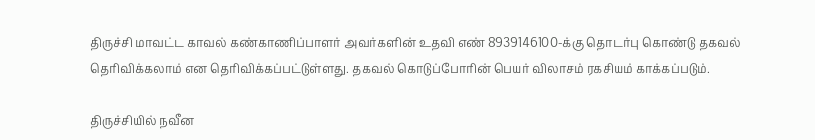திருச்சி மாவட்ட காவல் கண்காணிப்பாளர் அவர்களின் உதவி எண் 8939146100-க்கு தொடர்பு கொண்டு தகவல் தெரிவிக்கலாம் என தெரிவிக்கப்பட்டுள்ளது. தகவல் கொடுப்போரின் பெயர் விலாசம் ரகசியம் காக்கப்படும்.

திருச்சியில் நவீன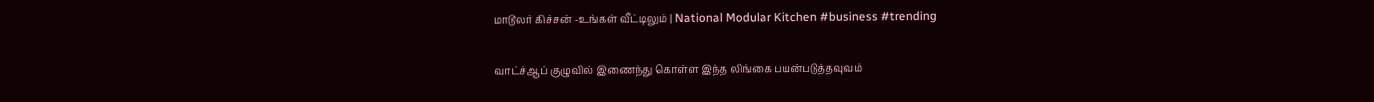மாடூலர் கிச்சன் -உங்கள் வீட்டிலும் | National Modular Kitchen #business #trending

வாட்ச்ஆப் குழுவில் இணைந்து கொள்ள இந்த லிங்கை பயன்படுத்தவுவம்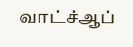வாட்ச்ஆப்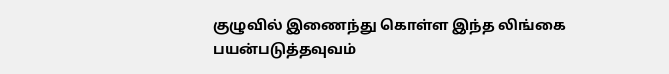குழுவில் இணைந்து கொள்ள இந்த லிங்கை பயன்படுத்தவுவம்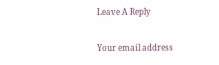Leave A Reply

Your email address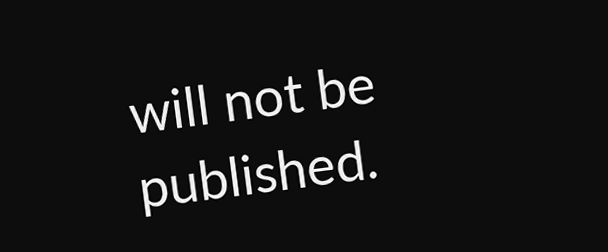will not be published.